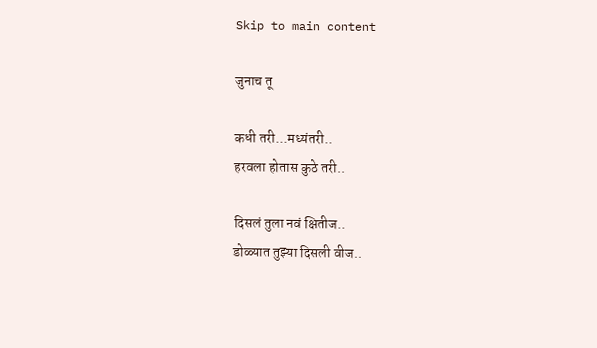Skip to main content

जुनाच तू

कधी तरी...मध्यंतरी..
हरवला होतास कुठे तरी..

दिसलं तुला नवं क्षितीज..
डोळ्यात तुझ्या दिसली वीज..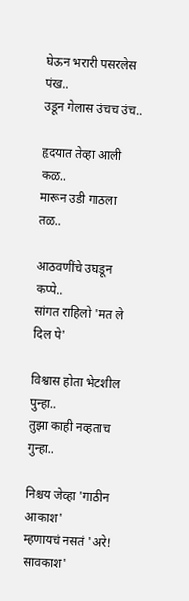घेऊन भरारी पसरलेस पंख..
उडून गेलास उंचच उंच..

हृदयात तेव्हा आली कळ..
मारून उडी गाठला तळ..

आठवणींचे उघडून कप्पे..
सांगत राहिलो 'मत ले दिल पे'

विश्वास होता भेटशील पुन्हा..
तुझा काही नव्हताच गुन्हा..

निश्चय जेव्हा 'गाठीन आकाश'
म्हणायचं नसतं 'अरे! सावकाश'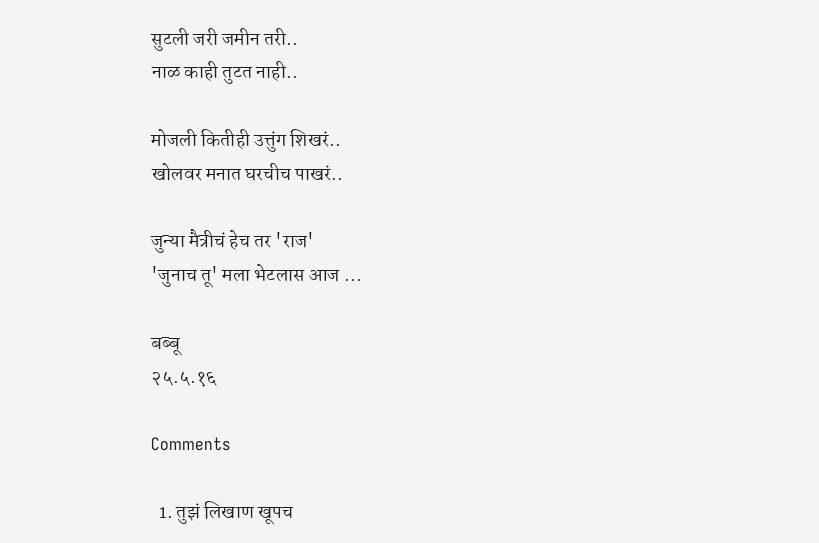सुटली जरी जमीन तरी..
नाळ काही तुटत नाही..

मोजली कितीही उत्तुंग शिखरं..
खोलवर मनात घरचीच पाखरं..

जुन्या मैत्रीचं हेच तर 'राज'
'जुनाच तू' मला भेटलास आज ...

बब्बू
२५.५.१६

Comments

  1. तुझं लिखाण खूपच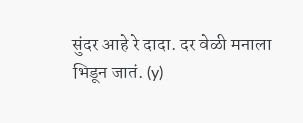सुंदर आहे रे दादा. दर वेळी मनाला भिडून जातं. (y)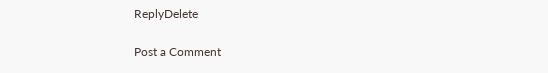ReplyDelete

Post a Comment